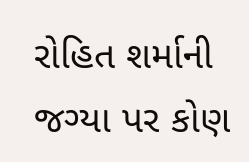રોહિત શર્માની જગ્યા પર કોણ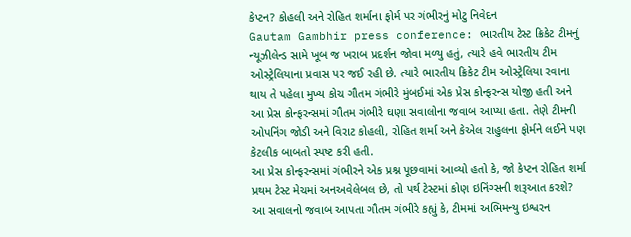કેપ્ટન? કોહલી અને રોહિત શર્માના ફોર્મ પર ગંભીરનું મોટુ નિવેદન
Gautam Gambhir press conference: ભારતીય ટેસ્ટ ક્રિકેટ ટીમનું ન્યૂઝીલેન્ડ સામે ખૂબ જ ખરાબ પ્રદર્શન જોવા મળ્યુ હતું, ત્યારે હવે ભારતીય ટીમ ઓસ્ટ્રેલિયાના પ્રવાસ પર જઈ રહી છે. ત્યારે ભારતીય ક્રિકેટ ટીમ ઓસ્ટ્રેલિયા રવાના થાય તે પહેલા મુખ્ય કોચ ગૌતમ ગંભીરે મુંબઈમાં એક પ્રેસ કોન્ફરન્સ યોજી હતી અને આ પ્રેસ કોન્ફરન્સમાં ગૌતમ ગંભીરે ઘણા સવાલોના જવાબ આપ્યા હતા. તેણે ટીમની ઓપનિંગ જોડી અને વિરાટ કોહલી, રોહિત શર્મા અને કેએલ રાહુલના ફોર્મને લઈને પણ કેટલીક બાબતો સ્પષ્ટ કરી હતી.
આ પ્રેસ કોન્ફરન્સમાં ગંભીરને એક પ્રશ્ન પૂછવામાં આવ્યો હતો કે, જો કેપ્ટન રોહિત શર્મા પ્રથમ ટેસ્ટ મેચમાં અનઅવેલેબલ છે, તો પર્થ ટેસ્ટમાં કોણ ઇનિંગ્સની શરૂઆત કરશે? આ સવાલનો જવાબ આપતા ગૌતમ ગંભીરે કહ્યું કે, ટીમમાં અભિમન્યુ ઇશ્વરન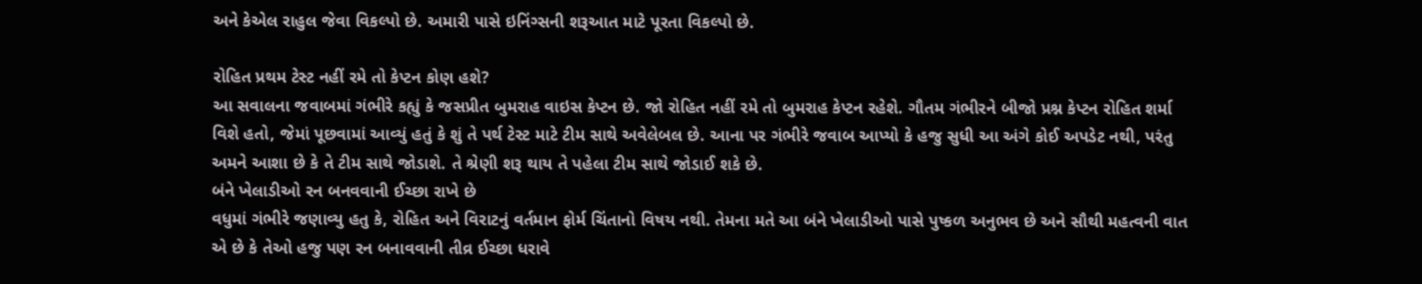અને કેએલ રાહુલ જેવા વિકલ્પો છે. અમારી પાસે ઇનિંગ્સની શરૂઆત માટે પૂરતા વિકલ્પો છે.

રોહિત પ્રથમ ટેસ્ટ નહીં રમે તો કેપ્ટન કોણ હશે?
આ સવાલના જવાબમાં ગંભીરે કહ્યું કે જસપ્રીત બુમરાહ વાઇસ કેપ્ટન છે. જો રોહિત નહીં રમે તો બુમરાહ કેપ્ટન રહેશે. ગૌતમ ગંભીરને બીજો પ્રશ્ન કેપ્ટન રોહિત શર્મા વિશે હતો, જેમાં પૂછવામાં આવ્યું હતું કે શું તે પર્થ ટેસ્ટ માટે ટીમ સાથે અવેલેબલ છે. આના પર ગંભીરે જવાબ આપ્યો કે હજુ સુધી આ અંગે કોઈ અપડેટ નથી, પરંતુ અમને આશા છે કે તે ટીમ સાથે જોડાશે. તે શ્રેણી શરૂ થાય તે પહેલા ટીમ સાથે જોડાઈ શકે છે.
બંને ખેલાડીઓ રન બનવવાની ઈચ્છા રાખે છે
વધુમાં ગંભીરે જણાવ્યુ હતુ કે, રોહિત અને વિરાટનું વર્તમાન ફોર્મ ચિંતાનો વિષય નથી. તેમના મતે આ બંને ખેલાડીઓ પાસે પુષ્કળ અનુભવ છે અને સૌથી મહત્વની વાત એ છે કે તેઓ હજુ પણ રન બનાવવાની તીવ્ર ઈચ્છા ધરાવે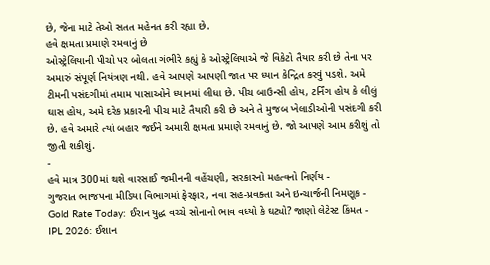છે, જેના માટે તેઓ સતત મહેનત કરી રહ્યા છે.
હવે ક્ષમતા પ્રમાણે રમવાનું છે
ઓસ્ટ્રેલિયાની પીચો પર બોલતા ગંભીરે કહ્યું કે ઓસ્ટ્રેલિયાએ જે વિકેટો તૈયાર કરી છે તેના પર અમારું સંપૂર્ણ નિયંત્રણ નથી. હવે આપણે આપણી જાત પર ધ્યાન કેન્દ્રિત કરવું પડશે. અમે ટીમની પસંદગીમાં તમામ પાસાઓને ધ્યાનમાં લીધા છે. પીચ બાઉન્સી હોય, ટર્નિંગ હોય કે લીલું ઘાસ હોય, અમે દરેક પ્રકારની પીચ માટે તૈયારી કરી છે અને તે મુજબ ખેલાડીઓની પસંદગી કરી છે. હવે અમારે ત્યાં બહાર જઈને અમારી ક્ષમતા પ્રમાણે રમવાનું છે. જો આપણે આમ કરીશું તો જીતી શકીશું.
-
હવે માત્ર 300માં થશે વારસાઈ જમીનની વહેંચણી, સરકારનો મહત્વનો નિર્ણય -
ગુજરાત ભાજપના મીડિયા વિભાગમાં ફેરફાર, નવા સહ-પ્રવક્તા અને ઇન્ચાર્જની નિમણૂક -
Gold Rate Today: ઈરાન યુદ્ધ વચ્ચે સોનાનો ભાવ વધ્યો કે ઘટ્યો? જાણો લેટેસ્ટ કિંમત -
IPL 2026: ઈશાન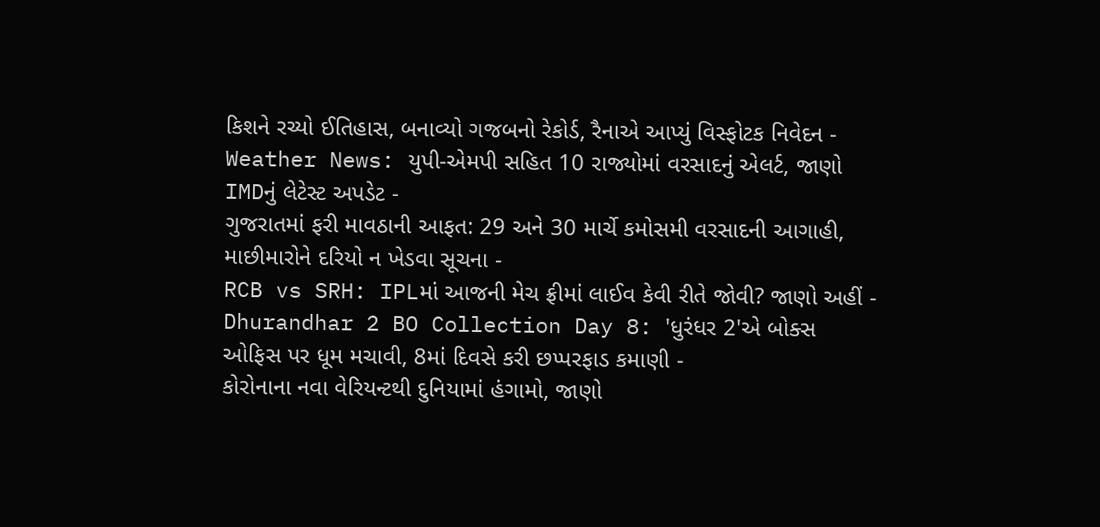કિશને રચ્યો ઈતિહાસ, બનાવ્યો ગજબનો રેકોર્ડ, રૈનાએ આપ્યું વિસ્ફોટક નિવેદન -
Weather News: યુપી-એમપી સહિત 10 રાજ્યોમાં વરસાદનું એલર્ટ, જાણો IMDનું લેટેસ્ટ અપડેટ -
ગુજરાતમાં ફરી માવઠાની આફત: 29 અને 30 માર્ચે કમોસમી વરસાદની આગાહી, માછીમારોને દરિયો ન ખેડવા સૂચના -
RCB vs SRH: IPLમાં આજની મેચ ફ્રીમાં લાઈવ કેવી રીતે જોવી? જાણો અહીં -
Dhurandhar 2 BO Collection Day 8: 'ધુરંધર 2'એ બોક્સ ઓફિસ પર ધૂમ મચાવી, 8માં દિવસે કરી છપ્પરફાડ કમાણી -
કોરોનાના નવા વેરિયન્ટથી દુનિયામાં હંગામો, જાણો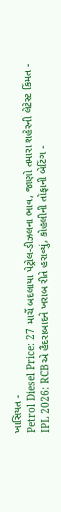ખાસિયત -
Petrol Diesel Price: 27 માર્ચે બદલાયા પેટ્રોલ-ડીઝલના ભાવ, જાણો તમારા શહેરની લેટેસ્ટ કિંમત -
IPL 2026: RCBએ હૈદરાબાદને ખરાબ રીતે હરાવ્યું, કોહલીની તોફાની બેટિંગ -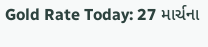Gold Rate Today: 27 માર્ચના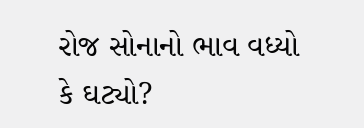રોજ સોનાનો ભાવ વધ્યો કે ઘટ્યો?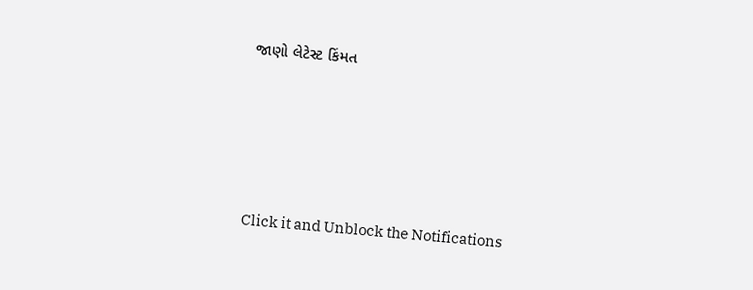જાણો લેટેસ્ટ કિંમત








Click it and Unblock the Notifications